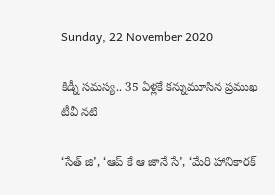Sunday, 22 November 2020

కిడ్నీ సమస్య.. 35 ఏళ్లకే కన్నుమూసిన ప్రముఖ టీవీ నటి

‘సేత్ జి’, ‘ఆప్ కే ఆ జానే సే’, ‘మేరి హానికారక్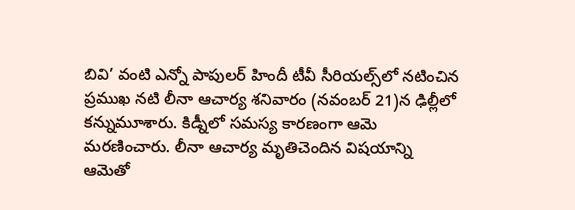బివి’ వంటి ఎన్నో పాపులర్ హిందీ టీవీ సీరియల్స్‌లో నటించిన ప్రముఖ నటి లీనా ఆచార్య శనివారం (నవంబర్ 21)న ఢిల్లీలో కన్నుమూశారు. కిడ్నీలో సమస్య కారణంగా ఆమె మరణించారు. లీనా ఆచార్య మృతిచెందిన విషయాన్ని ఆమెతో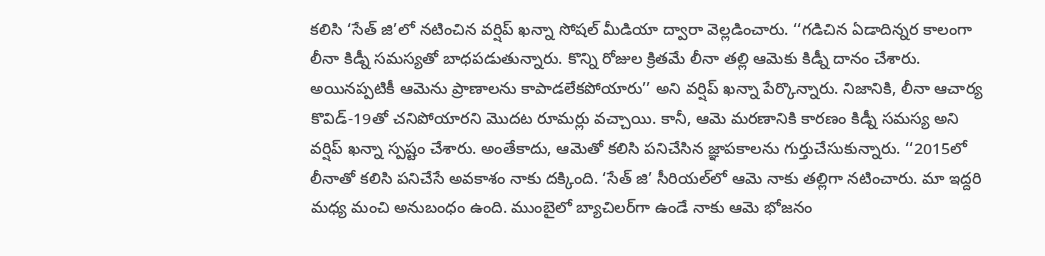కలిసి ‘సేత్ జి’లో నటించిన వర్షిప్ ఖన్నా సోషల్ మీడియా ద్వారా వెల్లడించారు. ‘‘గడిచిన ఏడాదిన్నర కాలంగా లీనా కిడ్నీ సమస్యతో బాధపడుతున్నారు. కొన్ని రోజుల క్రితమే లీనా తల్లి ఆమెకు కిడ్నీ దానం చేశారు. అయినప్పటికీ ఆమెను ప్రాణాలను కాపాడలేకపోయారు’’ అని వర్షిప్ ఖన్నా పేర్కొన్నారు. నిజానికి, లీనా ఆచార్య కొవిడ్-19తో చనిపోయారని మొదట రూమర్లు వచ్చాయి. కానీ, ఆమె మరణానికి కారణం కిడ్నీ సమస్య అని వర్షిప్ ఖన్నా స్పష్టం చేశారు. అంతేకాదు, ఆమెతో కలిసి పనిచేసిన జ్ఞాపకాలను గుర్తుచేసుకున్నారు. ‘‘2015లో లీనాతో కలిసి పనిచేసే అవకాశం నాకు దక్కింది. ‘సేత్ జి’ సీరియల్‌లో ఆమె నాకు తల్లిగా నటించారు. మా ఇద్దరి మధ్య మంచి అనుబంధం ఉంది. ముంబైలో బ్యాచిలర్‌గా ఉండే నాకు ఆమె భోజనం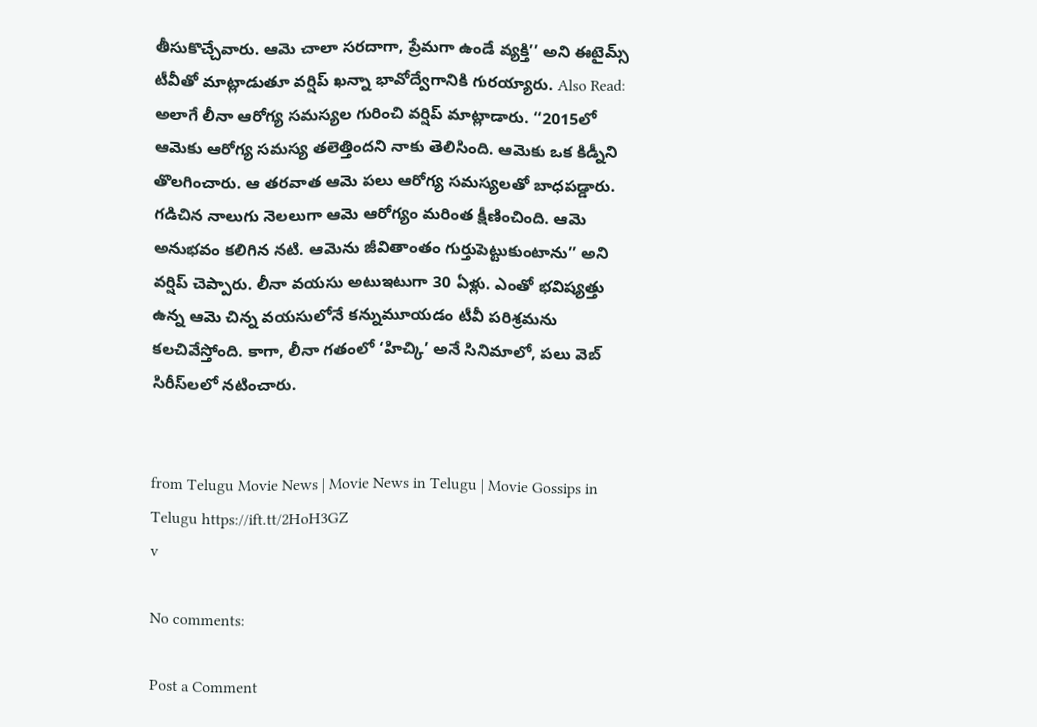తీసుకొచ్చేవారు. ఆమె చాలా సరదాగా, ప్రేమగా ఉండే వ్యక్తి’’ అని ఈటైమ్స్ టీవీతో మాట్లాడుతూ వర్షిప్ ఖన్నా భావోద్వేగానికి గురయ్యారు. Also Read: అలాగే లీనా ఆరోగ్య సమస్యల గురించి వర్షిప్ మాట్లాడారు. ‘‘2015లో ఆమెకు ఆరోగ్య సమస్య తలెత్తిందని నాకు తెలిసింది. ఆమెకు ఒక కిడ్నీని తొలగించారు. ఆ తరవాత ఆమె పలు ఆరోగ్య సమస్యలతో బాధపడ్డారు. గడిచిన నాలుగు నెలలుగా ఆమె ఆరోగ్యం మరింత క్షీణించింది. ఆమె అనుభవం కలిగిన నటి. ఆమెను జీవితాంతం గుర్తుపెట్టుకుంటాను’’ అని వర్షిప్ చెప్పారు. లీనా వయసు అటుఇటుగా 30 ఏళ్లు. ఎంతో భవిష్యత్తు ఉన్న ఆమె చిన్న వయసులోనే కన్నుమూయడం టీవీ పరిశ్రమను కలచివేస్తోంది. కాగా, లీనా గతంలో ‘హిచ్కి’ అనే సినిమాలో, పలు వెబ్ సిరీస్‌లలో నటించారు.


from Telugu Movie News | Movie News in Telugu | Movie Gossips in Telugu https://ift.tt/2HoH3GZ
v

No comments:

Post a Comment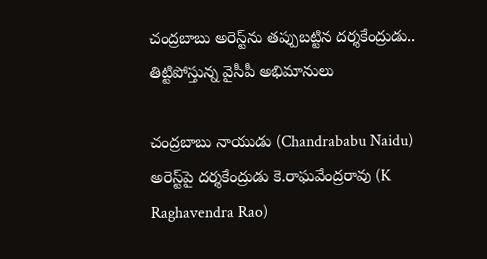చంద్రబాబు అరెస్ట్‌ను తప్పుబట్టిన దర్శకేంద్రుడు.. తిట్టిపోస్తున్న వైసీపీ అభిమానులు

చంద్రబాబు నాయుడు (Chandrababu Naidu) అరెస్ట్‌పై దర్శకేంద్రుడు కె.రాఘవేంద్రరావు (K Raghavendra Rao)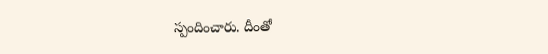స్పందించారు. దీంతో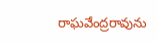రాఘవేంద్రరావును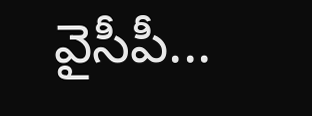వైసీపీ...